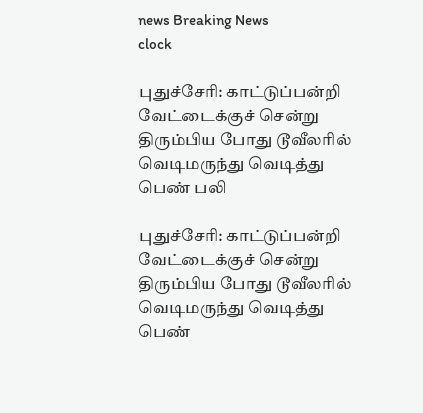news Breaking News
clock

புதுச்சேரி: காட்டுப்பன்றி வேட்டைக்குச் சென்று திரும்பிய போது டூவீலரில் வெடிமருந்து வெடித்து பெண் பலி

புதுச்சேரி: காட்டுப்பன்றி வேட்டைக்குச் சென்று திரும்பிய போது டூவீலரில் வெடிமருந்து வெடித்து பெண்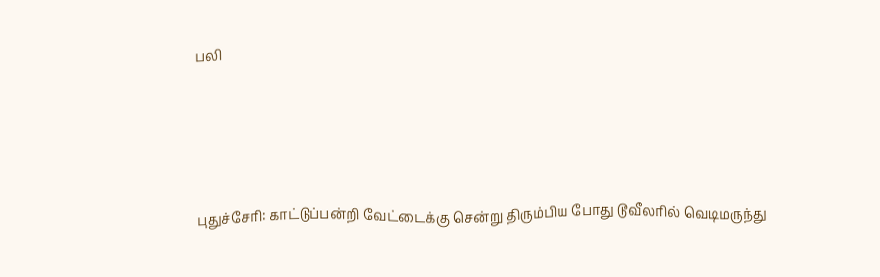பலி




புதுச்சேரி: காட்டுப்பன்றி வேட்டைக்கு சென்று திரும்பிய போது டூவீலரில் வெடிமருந்து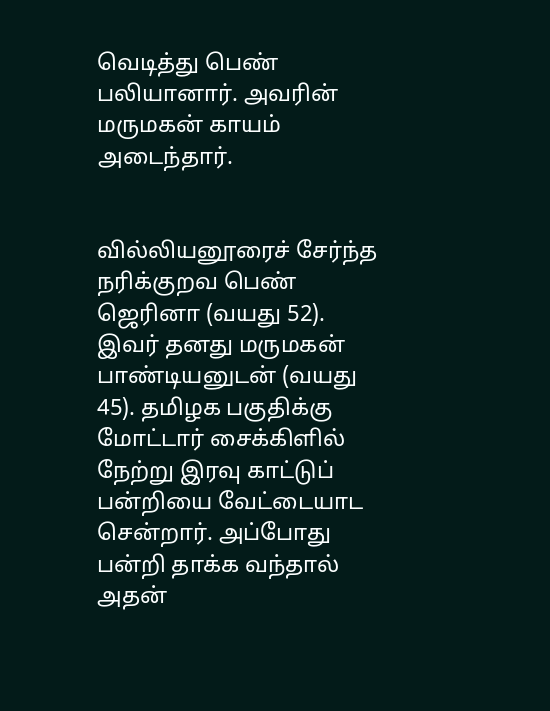வெடித்து பெண் பலியானார். அவரின் மருமகன் காயம் அடைந்தார்.


வில்லியனூரைச் சேர்ந்த நரிக்குறவ பெண் ஜெரினா (வயது 52). இவர் தனது மருமகன் பாண்டியனுடன் (வயது 45). தமிழக பகுதிக்கு மோட்டார் சைக்கிளில் நேற்று இரவு காட்டுப் பன்றியை வேட்டையாட சென்றார். அப்போது பன்றி தாக்க வந்தால் அதன்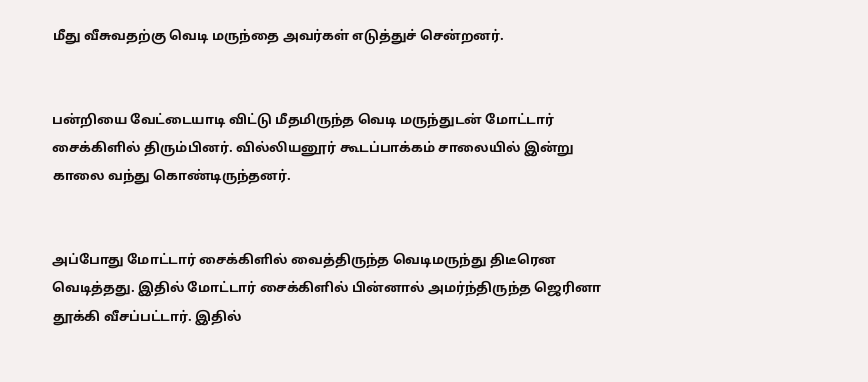மீது வீசுவதற்கு வெடி மருந்தை அவர்கள் எடுத்துச் சென்றனர்.


பன்றியை வேட்டையாடி விட்டு மீதமிருந்த வெடி மருந்துடன் மோட்டார் சைக்கிளில் திரும்பினர். வில்லியனூர் கூடப்பாக்கம் சாலையில் இன்று காலை வந்து கொண்டிருந்தனர்.


அப்போது மோட்டார் சைக்கிளில் வைத்திருந்த வெடிமருந்து திடீரென வெடித்தது. இதில் மோட்டார் சைக்கிளில் பின்னால் அமர்ந்திருந்த ஜெரினா தூக்கி வீசப்பட்டார். இதில்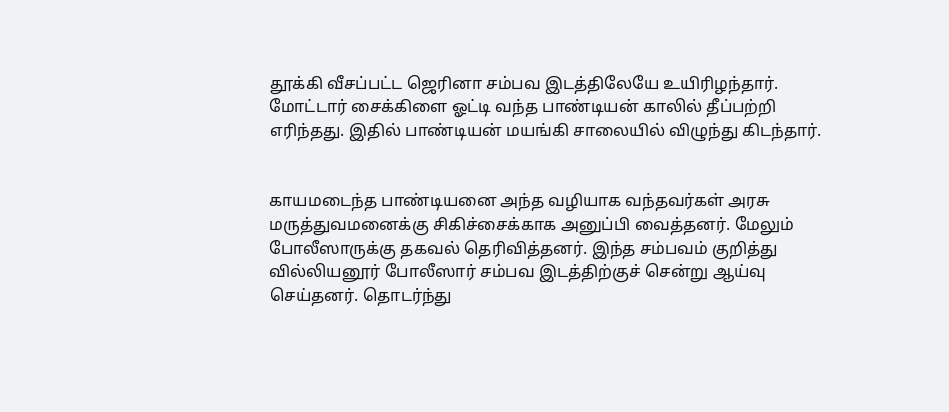தூக்கி வீசப்பட்ட ஜெரினா சம்பவ இடத்திலேயே உயிரிழந்தார். மோட்டார் சைக்கிளை ஓட்டி வந்த பாண்டியன் காலில் தீப்பற்றி எரிந்தது. இதில் பாண்டியன் மயங்கி சாலையில் விழுந்து கிடந்தார்.


காயமடைந்த பாண்டியனை அந்த வழியாக வந்தவர்கள் அரசு மருத்துவமனைக்கு சிகிச்சைக்காக அனுப்பி வைத்தனர். மேலும் போலீஸாருக்கு தகவல் தெரிவித்தனர். இந்த சம்பவம் குறித்து வில்லியனூர் போலீஸார் சம்பவ இடத்திற்குச் சென்று ஆய்வு செய்தனர். தொடர்ந்து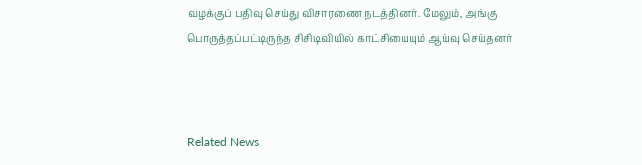வழக்குப் பதிவு செய்து விசாரணை நடத்தினர். மேலும், அங்கு பொருத்தப்பட்டிருந்த சிசிடிவியில் காட்சியையும் ஆய்வு செய்தனர்



Related News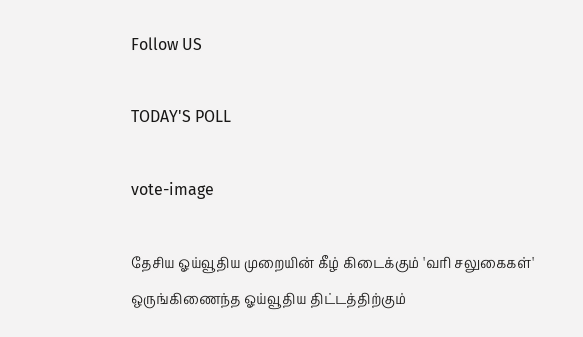Follow US

TODAY'S POLL

vote-image

தேசிய ஓய்வூதிய முறையின் கீழ் கிடைக்கும் 'வரி சலுகைகள்' ஒருங்கிணைந்த ஓய்வூதிய திட்டத்திற்கும்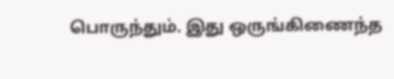பொருந்தும். இது ஒருங்கிணைந்த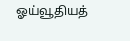ஓய்வூதியத்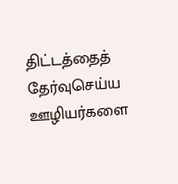திட்டத்தைத் தேர்வுசெய்ய ஊழியர்களை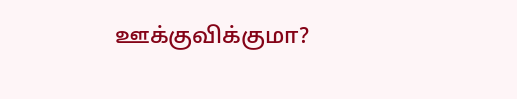ஊக்குவிக்குமா?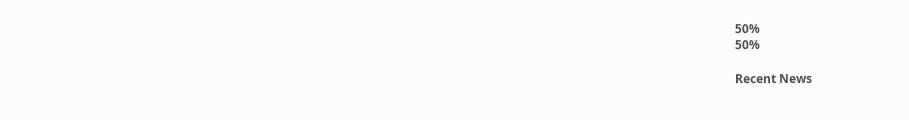50%
50%

Recent News